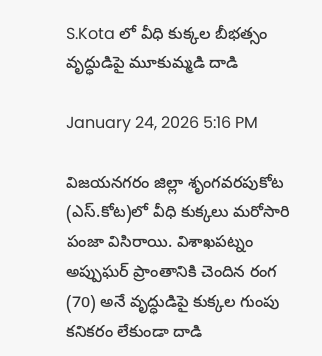S.Kota లో వీధి కుక్కల బీభత్సం వృద్ధుడిపై మూకుమ్మడి దాడి

January 24, 2026 5:16 PM

విజయనగరం జిల్లా శృంగవరపుకోట (ఎస్.కోట)లో వీధి కుక్కలు మరోసారి పంజా విసిరాయి. విశాఖపట్నం అప్పుఘర్ ప్రాంతానికి చెందిన రంగ (70) అనే వృద్ధుడిపై కుక్కల గుంపు కనికరం లేకుండా దాడి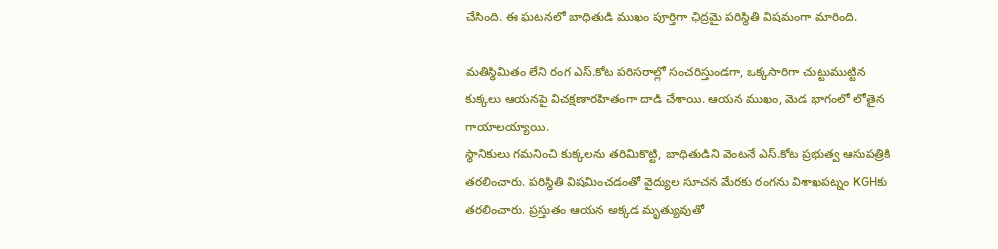చేసింది. ఈ ఘటనలో బాధితుడి ముఖం పూర్తిగా ఛిద్రమై పరిస్థితి విషమంగా మారింది.

మతిస్థిమితం లేని రంగ ఎస్.కోట పరిసరాల్లో సంచరిస్తుండగా, ఒక్కసారిగా చుట్టుముట్టిన కుక్కలు ఆయనపై విచక్షణారహితంగా దాడి చేశాయి. ఆయన ముఖం, మెడ భాగంలో లోతైన గాయాలయ్యాయి.
స్థానికులు గమనించి కుక్కలను తరిమికొట్టి, బాధితుడిని వెంటనే ఎస్.కోట ప్రభుత్వ ఆసుపత్రికి తరలించారు. పరిస్థితి విషమించడంతో వైద్యుల సూచన మేరకు రంగను విశాఖపట్నం KGHకు తరలించారు. ప్రస్తుతం ఆయన అక్కడ మృత్యువుతో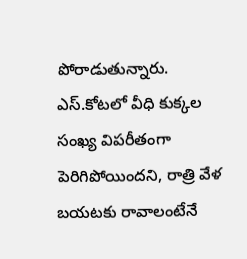పోరాడుతున్నారు. ఎస్.కోటలో వీధి కుక్కల సంఖ్య విపరీతంగా పెరిగిపోయిందని, రాత్రి వేళ బయటకు రావాలంటేనే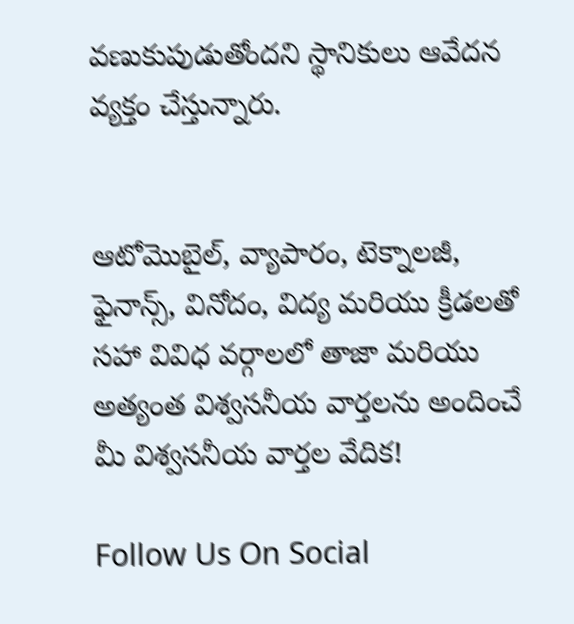వణుకుపుడుతోందని స్థానికులు ఆవేదన వ్యక్తం చేస్తున్నారు.


ఆటోమొబైల్, వ్యాపారం, టెక్నాలజీ, ఫైనాన్స్, వినోదం, విద్య మరియు క్రీడలతో సహా వివిధ వర్గాలలో తాజా మరియు అత్యంత విశ్వసనీయ వార్తలను అందించే మీ విశ్వసనీయ వార్తల వేదిక!

Follow Us On Social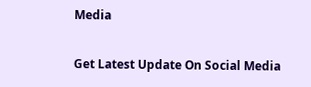Media

Get Latest Update On Social Media